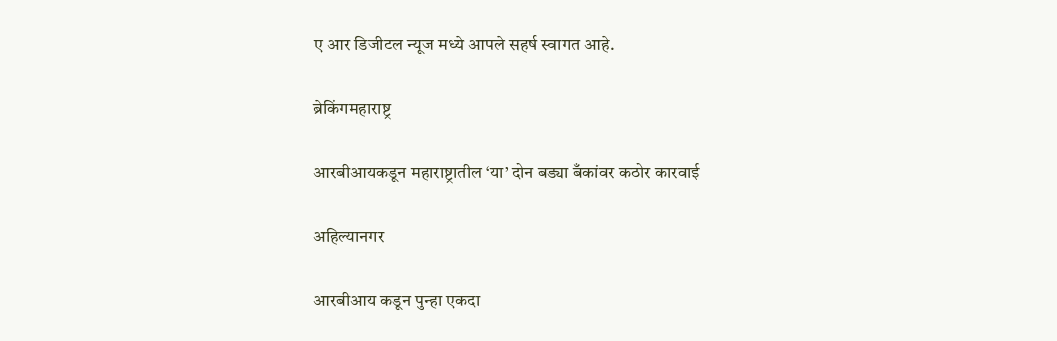ए आर डिजीटल न्यूज मध्ये आपले सहर्ष स्वागत आहे.

ब्रेकिंगमहाराष्ट्र

आरबीआयकडून महाराष्ट्रातील ‘या’ दोन बड्या बँकांवर कठोर कारवाई

अहिल्यानगर

आरबीआय कडून पुन्हा एकदा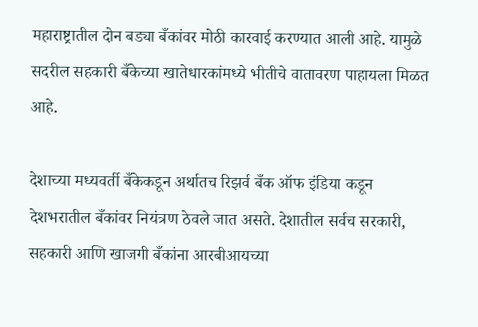महाराष्ट्रातील दोन बड्या बँकांवर मोठी कारवाई करण्यात आली आहे. यामुळे सदरील सहकारी बँकेच्या खातेधारकांमध्ये भीतीचे वातावरण पाहायला मिळत आहे.

देशाच्या मध्यवर्ती बँकेकडून अर्थातच रिझर्व बँक ऑफ इंडिया कडून देशभरातील बँकांवर नियंत्रण ठेवले जात असते. देशातील सर्वच सरकारी, सहकारी आणि खाजगी बँकांना आरबीआयच्या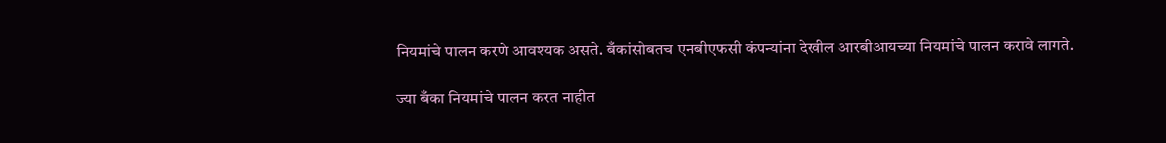नियमांचे पालन करणे आवश्यक असते. बँकांसोबतच एनबीएफसी कंपन्यांना देखील आरबीआयच्या नियमांचे पालन करावे लागते.

ज्या बँका नियमांचे पालन करत नाहीत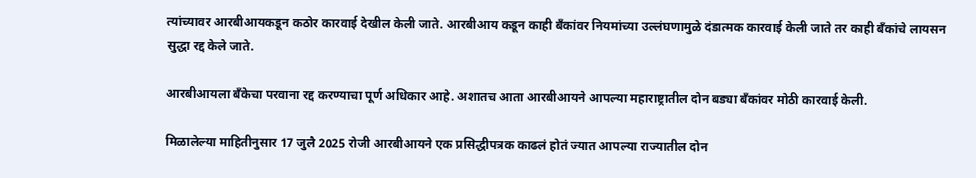त्यांच्यावर आरबीआयकडून कठोर कारवाई देखील केली जाते. आरबीआय कडून काही बँकांवर नियमांच्या उल्लंघणामुळे दंडात्मक कारवाई केली जाते तर काही बँकांचे लायसन सुद्धा रद्द केले जाते.

आरबीआयला बँकेचा परवाना रद्द करण्याचा पूर्ण अधिकार आहे. अशातच आता आरबीआयने आपल्या महाराष्ट्रातील दोन बड्या बँकांवर मोठी कारवाई केली.

मिळालेल्या माहितीनुसार 17 जुलै 2025 रोजी आरबीआयने एक प्रसिद्धीपत्रक काढलं होतं ज्यात आपल्या राज्यातील दोन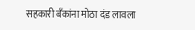सहकारी बँकांना मोठा दंड लावला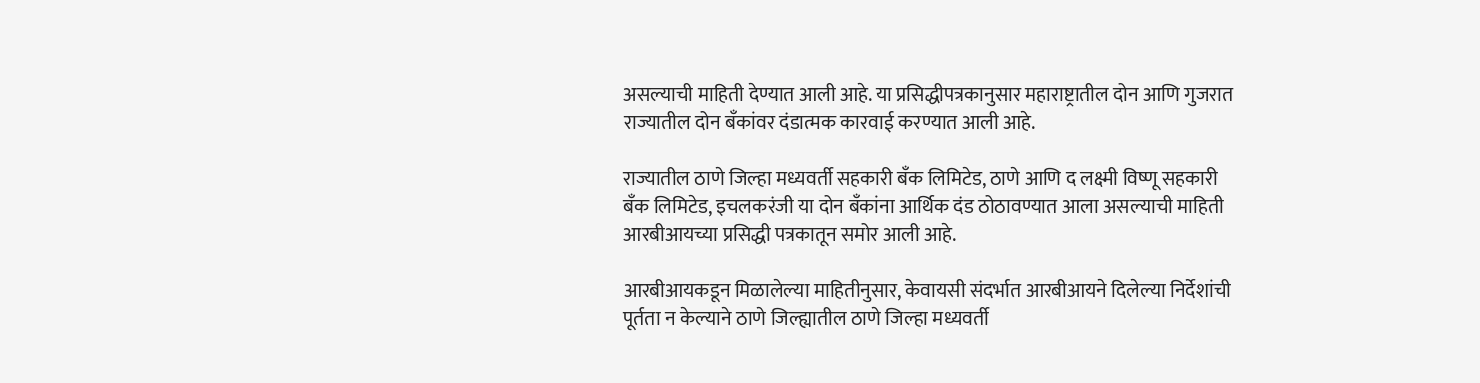असल्याची माहिती देण्यात आली आहे. या प्रसिद्धीपत्रकानुसार महाराष्ट्रातील दोन आणि गुजरात राज्यातील दोन बँकांवर दंडात्मक कारवाई करण्यात आली आहे.

राज्यातील ठाणे जिल्हा मध्यवर्ती सहकारी बँक लिमिटेड, ठाणे आणि द लक्ष्मी विष्णू सहकारी बँक लिमिटेड, इचलकरंजी या दोन बँकांना आर्थिक दंड ठोठावण्यात आला असल्याची माहिती आरबीआयच्या प्रसिद्धी पत्रकातून समोर आली आहे.

आरबीआयकडून मिळालेल्या माहितीनुसार, केवायसी संदर्भात आरबीआयने दिलेल्या निर्देशांची पूर्तता न केल्याने ठाणे जिल्ह्यातील ठाणे जिल्हा मध्यवर्ती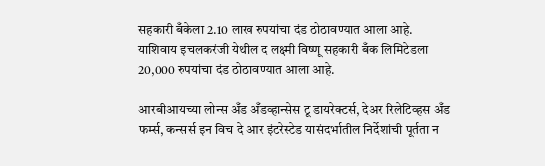सहकारी बँकेला 2.10 लाख रुपयांचा दंड ठोठावण्यात आला आहे. याशिवाय इचलकरंजी येथील द लक्ष्मी विष्णू सहकारी बँक लिमिटेडला 20,000 रुपयांचा दंड ठोठावण्यात आला आहे.

आरबीआयच्या लोन्स अँड अँडव्हान्सेस टू डायरेक्टर्स, देअर रिलेटिव्हस अँड फर्म्स, कन्सर्स इन विच दे आर इंटरेस्टेड यासंदर्भातील निर्देशांची पूर्तता न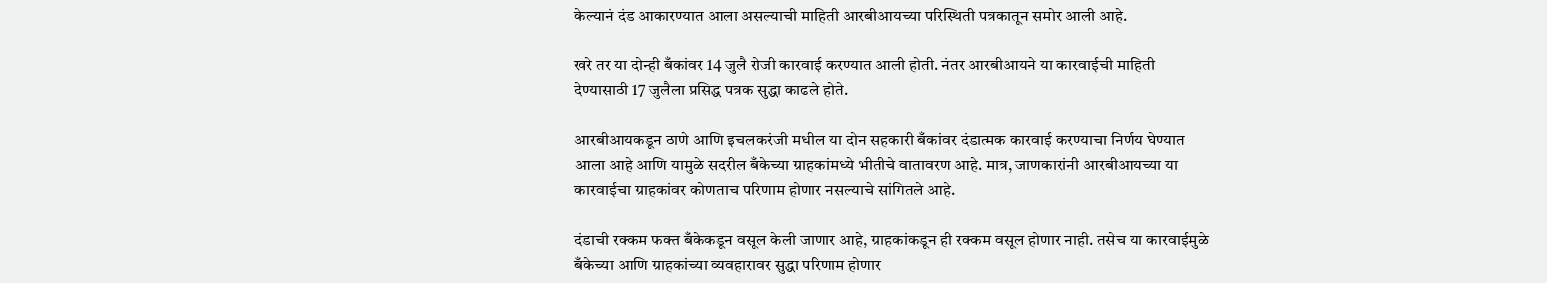केल्यानं दंड आकारण्यात आला असल्याची माहिती आरबीआयच्या परिस्थिती पत्रकातून समोर आली आहे.

खरे तर या दोन्ही बँकांवर 14 जुलै रोजी कारवाई करण्यात आली होती. नंतर आरबीआयने या कारवाईची माहिती देण्यासाठी 17 जुलैला प्रसिद्ध पत्रक सुद्धा काढले होते.

आरबीआयकडून ठाणे आणि इचलकरंजी मधील या दोन सहकारी बँकांवर दंडात्मक कारवाई करण्याचा निर्णय घेण्यात आला आहे आणि यामुळे सदरील बँकेच्या ग्राहकांमध्ये भीतीचे वातावरण आहे. मात्र, जाणकारांनी आरबीआयच्या या कारवाईचा ग्राहकांवर कोणताच परिणाम होणार नसल्याचे सांगितले आहे.

दंडाची रक्कम फक्त बँकेकडून वसूल केली जाणार आहे, ग्राहकांकडून ही रक्कम वसूल होणार नाही. तसेच या कारवाईमुळे बँकेच्या आणि ग्राहकांच्या व्यवहारावर सुद्धा परिणाम होणार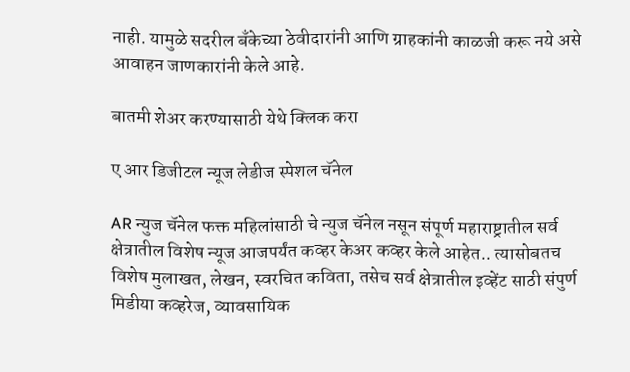नाही. यामुळे सदरील बँकेच्या ठेवीदारांनी आणि ग्राहकांनी काळजी करू नये असे आवाहन जाणकारांनी केले आहे.

बातमी शेअर करण्यासाठी येथे क्लिक करा

ए आर डिजीटल न्यूज लेडीज स्पेशल चॅनेल

AR न्युज चॅनेल फक्त महिलांसाठी चे न्युज चॅनेल नसून संपूर्ण महाराष्ट्रातील सर्व क्षेत्रातील विशेष न्यूज आजपर्यंत कव्हर केअर कव्हर केले आहेत.. त्यासोबतच विशेष मुलाखत, लेखन, स्वरचित कविता, तसेच सर्व क्षेत्रातील इव्हेंट साठी संपुर्ण मिडीया कव्हरेज, व्यावसायिक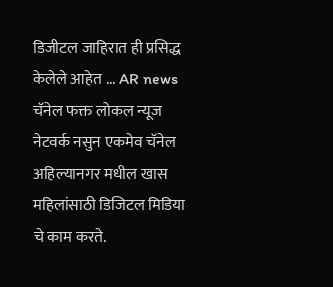डिजीटल जाहिरात ही प्रसिद्ध केलेले आहेत ... AR news चॅनेल फक्त लोकल न्यूज नेटवर्क नसुन एकमेव चॅनेल अहिल्यानगर मधील खास महिलांसाठी डिजिटल मिडिया चे काम करते.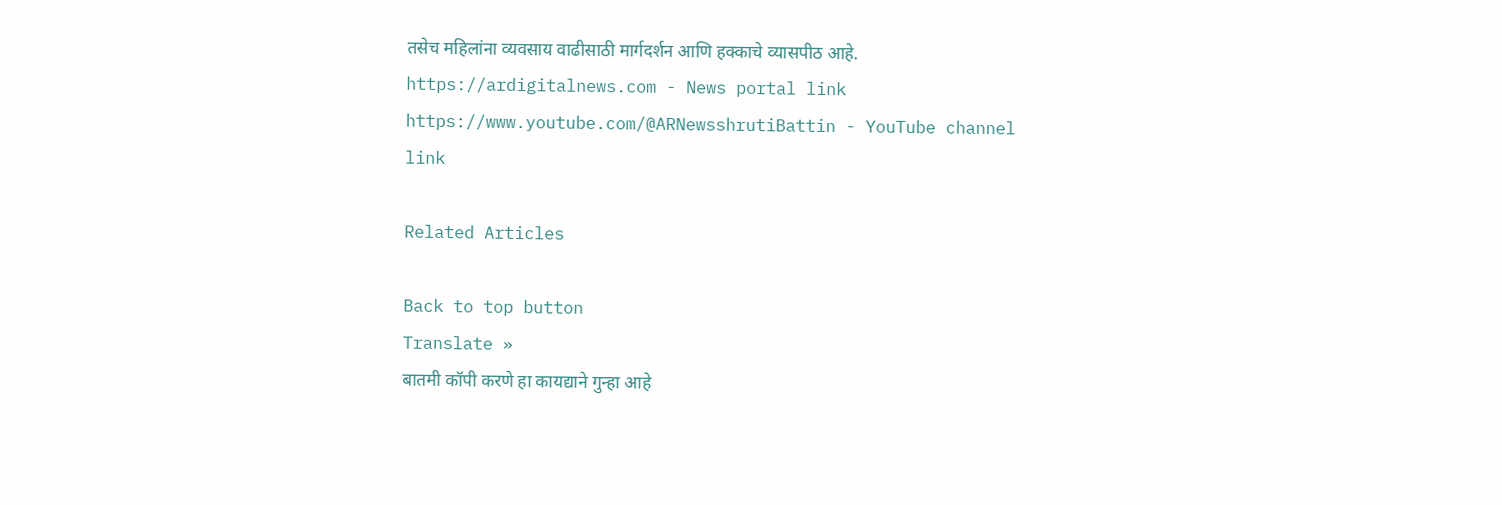तसेच महिलांना व्यवसाय वाढीसाठी मार्गदर्शन आणि हक्काचे व्यासपीठ आहे. https://ardigitalnews.com - News portal link https://www.youtube.com/@ARNewsshrutiBattin - YouTube channel link

Related Articles

Back to top button
Translate »
बातमी कॉपी करणे हा कायद्याने गुन्हा आहे